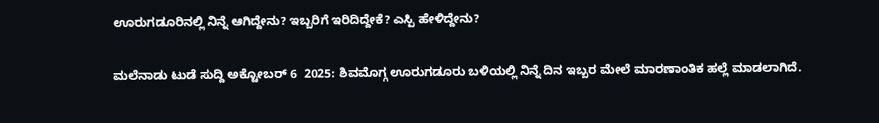ಊರುಗಡೂರಿನಲ್ಲಿ ನಿನ್ನೆ ಆಗಿದ್ದೇನು? ಇಬ್ಬರಿಗೆ ಇರಿದಿದ್ದೇಕೆ? ಎಸ್ಪಿ ಹೇಳಿದ್ದೇನು?

ಮಲೆನಾಡು ಟುಡೆ ಸುದ್ದಿ ಅಕ್ಟೋಬರ್ 6  2025: ಶಿವಮೊಗ್ಗ ಊರುಗಡೂರು ಬಳಿಯಲ್ಲಿ ನಿನ್ನೆ ದಿನ ಇಬ್ಬರ ಮೇಲೆ ಮಾರಣಾಂತಿಕ ಹಲ್ಲೆ ಮಾಡಲಾಗಿದೆ.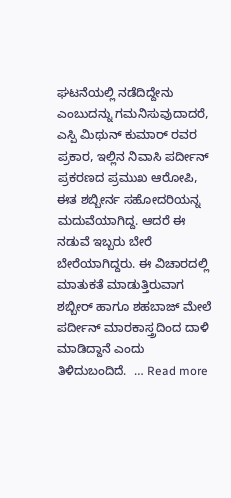ಘಟನೆಯಲ್ಲಿ ನಡೆದಿದ್ದೇನು ಎಂಬುದನ್ನು ಗಮನಿಸುವುದಾದರೆ, ಎಸ್ಪಿ ಮಿಥುನ್ ಕುಮಾರ್ ರವರ ಪ್ರಕಾರ, ಇಲ್ಲಿನ ನಿವಾಸಿ ಪರ್ದೀನ್ ಪ್ರಕರಣದ ಪ್ರಮುಖ ಆರೋಪಿ, ಈತ ಶಬ್ಬೀರ್ನ ಸಹೋದರಿಯನ್ನ ಮದುವೆಯಾಗಿದ್ದ. ಆದರೆ ಈ ನಡುವೆ ಇಬ್ಬರು ಬೇರೆ ಬೇರೆಯಾಗಿದ್ದರು. ಈ ವಿಚಾರದಲ್ಲಿ ಮಾತುಕತೆ ಮಾಡುತ್ತಿರುವಾಗ ಶಬ್ಬೀರ್ ಹಾಗೂ ಶಹಬಾಜ್ ಮೇಲೆ ಪರ್ದೀನ್ ಮಾರಕಾಸ್ತ್ರದಿಂದ ದಾಳಿ ಮಾಡಿದ್ದಾನೆ ಎಂದು ತಿಳಿದುಬಂದಿದೆ.  … Read more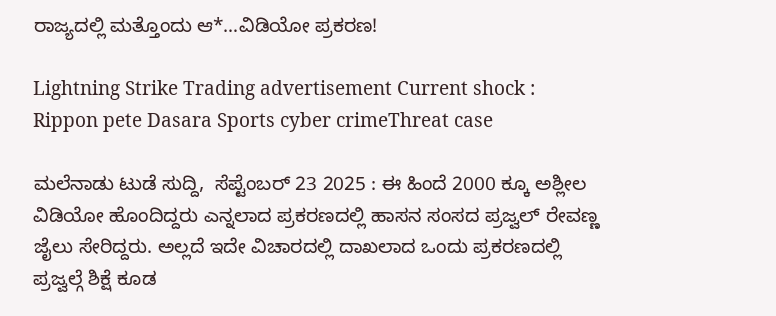ರಾಜ್ಯದಲ್ಲಿ ಮತ್ತೊಂದು ಆ*…ವಿಡಿಯೋ ಪ್ರಕರಣ!

Lightning Strike Trading advertisement Current shock : Rippon pete Dasara Sports cyber crimeThreat case

ಮಲೆನಾಡು ಟುಡೆ ಸುದ್ದಿ,  ಸೆಪ್ಟೆಂಬರ್ 23 2025 : ಈ ಹಿಂದೆ 2000 ಕ್ಕೂ ಅಶ್ಲೀಲ ವಿಡಿಯೋ ಹೊಂದಿದ್ದರು ಎನ್ನಲಾದ ಪ್ರಕರಣದಲ್ಲಿ ಹಾಸನ ಸಂಸದ ಪ್ರಜ್ವಲ್ ರೇವಣ್ಣ ಜೈಲು ಸೇರಿದ್ದರು. ಅಲ್ಲದೆ ಇದೇ ವಿಚಾರದಲ್ಲಿ ದಾಖಲಾದ ಒಂದು ಪ್ರಕರಣದಲ್ಲಿ ಪ್ರಜ್ವಲ್ಗೆ ಶಿಕ್ಷೆ ಕೂಡ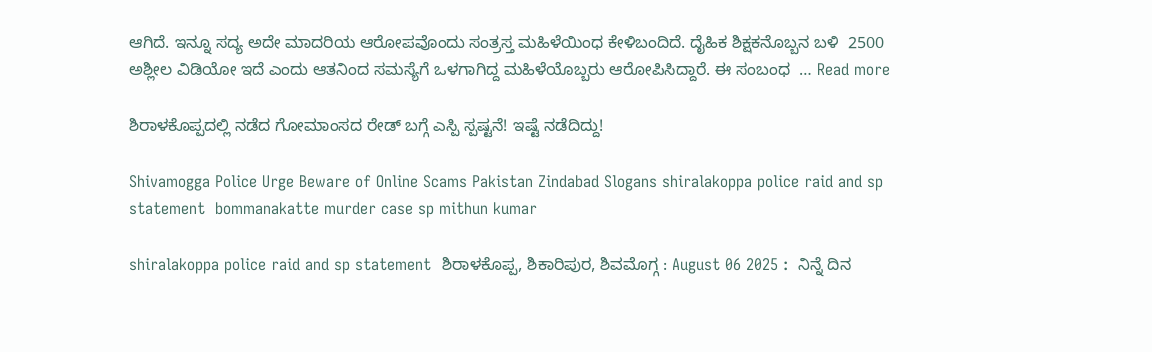ಆಗಿದೆ. ಇನ್ನೂ ಸದ್ಯ ಅದೇ ಮಾದರಿಯ ಆರೋಪವೊಂದು ಸಂತ್ರಸ್ತ ಮಹಿಳೆಯಿಂಧ ಕೇಳಿಬಂದಿದೆ. ದೈಹಿಕ ಶಿಕ್ಷಕನೊಬ್ಬನ ಬಳಿ  2500 ಅಶ್ಲೀಲ ವಿಡಿಯೋ ಇದೆ ಎಂದು ಆತನಿಂದ ಸಮಸ್ಯೆಗೆ ಒಳಗಾಗಿದ್ದ ಮಹಿಳೆಯೊಬ್ಬರು ಆರೋಪಿಸಿದ್ದಾರೆ. ಈ ಸಂಬಂಧ  … Read more

ಶಿರಾಳಕೊಪ್ಪದಲ್ಲಿ ನಡೆದ ಗೋಮಾಂಸದ ರೇಡ್ ಬಗ್ಗೆ ಎಸ್ಪಿ ಸ್ಪಷ್ಟನೆ! ಇಷ್ಟೆ ನಡೆದಿದ್ದು!

Shivamogga Police Urge Beware of Online Scams Pakistan Zindabad Slogans shiralakoppa police raid and sp statement  bommanakatte murder case sp mithun kumar

shiralakoppa police raid and sp statement  ಶಿರಾಳಕೊಪ್ಪ, ಶಿಕಾರಿಪುರ, ಶಿವಮೊಗ್ಗ : August 06 2025 :  ನಿನ್ನೆ ದಿನ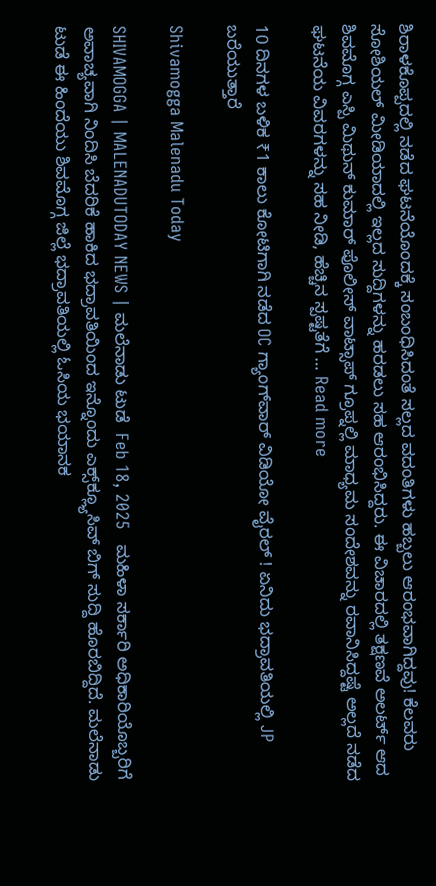ಶಿರಾಳಕೊಪ್ಪದಲ್ಲಿ ನಡೆದ ಘಟನೆಯೊಂದಕ್ಕೆ ಸಂಬಂಧಿಸಿದಂತೆ ಸಲ್ಲದ ವದಂತಿಗಳು ಹಬ್ಬಲು ಆರಂಭವಾಗಿದ್ದವು! ಕೆಲವರು ಸೋಶಿಯಲ್ ಮೀಡಿಯಾದಲ್ಲಿ ಇಲ್ಲದ ಸುದ್ದಿಗಳನ್ನು ಹರಡಲು ಸಹ ಆರಂಭಿಸಿದ್ದರು. ಈ ವಿಚಾರದಲ್ಲಿ ತಕ್ಷಣವೆ ಅಲರ್ಟ್ ಆದ ಶಿವಮೊಗ್ಗ ಎಸ್ಪಿ ಮಿಥುನ್ ಕುಮಾರ್ ಪೊಲೀಸ್ ವಾಟ್ಸಾಪ್ ಗ್ರೂಪ್ನಲ್ಲಿ ಮಾಧ್ಯಮ ಸಂದೇಶವನ್ನು ರವಾನಿಸಿದ್ದಷ್ಟೆ ಅಲ್ಲದೆ ನಡೆದ ಘಟನೆಯ ವಿವರಗಳನ್ನು ಸಹ ನೀಡಿ, ಹೆಚ್ಚಿನ ಸ್ಪಷ್ಟತೆಗೆ … Read more

10 ದಿನಗಳ ಬಳಿಕ ₹1 ಕಾಲು ಕೋಟಿಗಾಗಿ ನಡೆದ OC ಗ್ಯಾಂಗ್‌ವಾರ್‌ ವಿಡಿಯೋ ವೈರಲ್‌ ! ಏನಿದು ಭದ್ರಾವತಿಯಲ್ಲಿ JP ಬರೆಯುತ್ತಾರೆ

Shivamogga Malenadu Today

SHIVAMOGGA | MALENADUTODAY NEWS | ಮಲೆನಾಡು ಟುಡೆ  Feb 18, 2025   ಮಹಿಳಾ ಸರ್ಕಾರಿ ಅಧಿಕಾರಿಯೊಬ್ಬರಿಗೆ ಅವಾಚ್ಯವಾಗಿ ನಿಂದಿಸಿ ಬೆದರಿಕೆ ಹಾಕಿದ ಭದ್ರಾವತಿಯಿಂದ ಇನ್ನೊಂದು ಎಕ್ಸ್‌ಕ್ಲ್ಯೂಸಿವ್‌ ಬಿಗ್‌ ಸುದ್ದಿ ಹೊರಬಿದ್ದಿದೆ. ಮಲೆನಾಡು ಟುಡೆ ಈ ಹಿಂದೆಯು ಶಿವಮೊಗ್ಗ ಜಿಲ್ಲೆ ಭದ್ರಾವತಿಯಲ್ಲಿ ಓಸಿಯ ಭಯಾನಕ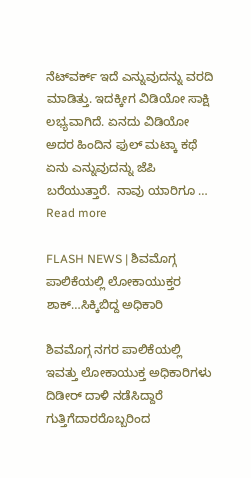ನೆಟ್‌ವರ್ಕ್‌ ಇದೆ ಎನ್ನುವುದನ್ನು ವರದಿ ಮಾಡಿತ್ತು. ಇದಕ್ಕೀಗ ವಿಡಿಯೋ ಸಾಕ್ಷಿ ಲಭ್ಯವಾಗಿದೆ. ಏನದು ವಿಡಿಯೋ ಅದರ ಹಿಂದಿನ ಫುಲ್‌ ಮಟ್ಕಾ ಕಥೆ ಏನು ಎನ್ನುವುದನ್ನು ಜೆಪಿ ಬರೆಯುತ್ತಾರೆ.  ನಾವು ಯಾರಿಗೂ … Read more

FLASH NEWS | ಶಿವಮೊಗ್ಗ ಪಾಲಿಕೆಯಲ್ಲಿ ಲೋಕಾಯುಕ್ತರ ಶಾಕ್…ಸಿಕ್ಕಿಬಿದ್ದ ಅಧಿಕಾರಿ

ಶಿವಮೊಗ್ಗ ನಗರ ಪಾಲಿಕೆಯಲ್ಲಿ ಇವತ್ತು ಲೋಕಾಯುಕ್ತ ಅಧಿಕಾರಿಗಳು ದಿಡೀರ್ ದಾಳಿ ನಡೆಸಿದ್ದಾರೆ ಗುತ್ತಿಗೆದಾರರೊಬ್ಬರಿಂದ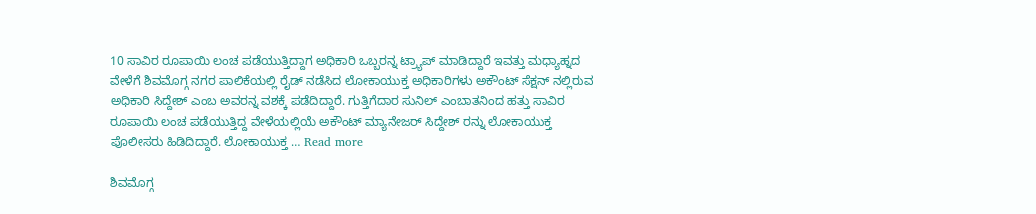10 ಸಾವಿರ ರೂಪಾಯಿ ಲಂಚ ಪಡೆಯುತ್ತಿದ್ದಾಗ ಅಧಿಕಾರಿ ಒಬ್ಬರನ್ನ ಟ್ರ್ಯಾಪ್ ಮಾಡಿದ್ದಾರೆ ಇವತ್ತು ಮಧ್ಯಾಹ್ನದ ವೇಳೆಗೆ ಶಿವಮೊಗ್ಗ ನಗರ ಪಾಲಿಕೆಯಲ್ಲಿ ರೈಡ್ ನಡೆಸಿದ ಲೋಕಾಯುಕ್ತ ಅಧಿಕಾರಿಗಳು ಅಕೌಂಟ್ ಸೆಕ್ಷನ್ ನಲ್ಲಿರುವ ಅಧಿಕಾರಿ ಸಿದ್ದೇಶ್ ಎಂಬ ಅವರನ್ನ ವಶಕ್ಕೆ ಪಡೆದಿದ್ದಾರೆ. ಗುತ್ತಿಗೆದಾರ ಸುನಿಲ್ ಎಂಬಾತನಿಂದ ಹತ್ತು ಸಾವಿರ ರೂಪಾಯಿ ಲಂಚ ಪಡೆಯುತ್ತಿದ್ದ ವೇಳೆಯಲ್ಲಿಯೆ ಅಕೌಂಟ್ ಮ್ಯಾನೇಜರ್ ಸಿದ್ದೇಶ್ ರನ್ನು ಲೋಕಾಯುಕ್ತ ಪೊಲೀಸರು ಹಿಡಿದಿದ್ದಾರೆ. ಲೋಕಾಯುಕ್ತ … Read more

ಶಿವಮೊಗ್ಗ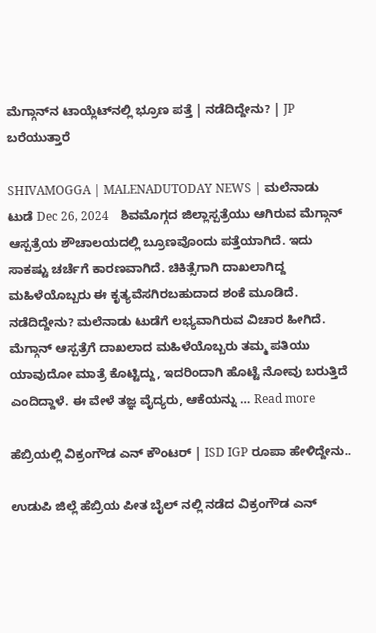ಮೆಗ್ಗಾನ್‌ನ ಟಾಯ್ಲೆಟ್‌ನಲ್ಲಿ ಭ್ರೂಣ ಪತ್ತೆ | ನಡೆದಿದ್ದೇನು? | JP ಬರೆಯುತ್ತಾರೆ

SHIVAMOGGA | MALENADUTODAY NEWS | ಮಲೆನಾಡು ಟುಡೆ Dec 26, 2024    ಶಿವಮೊಗ್ಗದ ಜಿಲ್ಲಾಸ್ಪತ್ರೆಯು ಆಗಿರುವ ಮೆಗ್ಗಾನ್‌ ಆಸ್ಪತ್ರೆಯ ಶೌಚಾಲಯದಲ್ಲಿ ಬ್ರೂಣವೊಂದು ಪತ್ತೆಯಾಗಿದೆ. ಇದು ಸಾಕಷ್ಟು ಚರ್ಚೆಗೆ ಕಾರಣವಾಗಿದೆ. ಚಿಕಿತ್ಸೆಗಾಗಿ ದಾಖಲಾಗಿದ್ದ ಮಹಿಳೆಯೊಬ್ಬರು ಈ ಕೃತ್ಯವೆಸಗಿರಬಹುದಾದ ಶಂಕೆ ಮೂಡಿದೆ.  ನಡೆದಿದ್ದೇನು? ಮಲೆನಾಡು ಟುಡೆಗೆ ಲಭ್ಯವಾಗಿರುವ ವಿಚಾರ ಹೀಗಿದೆ. ಮೆಗ್ಗಾನ್‌ ಆಸ್ಪತ್ರೆಗೆ ದಾಖಲಾದ ಮಹಿಳೆಯೊಬ್ಬರು ತಮ್ಮ ಪತಿಯು ಯಾವುದೋ ಮಾತ್ರೆ ಕೊಟ್ಟಿದ್ದು, ಇದರಿಂದಾಗಿ ಹೊಟ್ಟೆ ನೋವು ಬರುತ್ತಿದೆ ಎಂದಿದ್ದಾಳೆ. ಈ ವೇಳೆ ತಜ್ಞ ವೈದ್ಯರು, ಆಕೆಯನ್ನು … Read more

ಹೆಬ್ರಿಯಲ್ಲಿ ವಿಕ್ರಂಗೌಡ ಎನ್ ಕೌಂಟರ್ | ISD IGP ರೂಪಾ ಹೇಳಿದ್ದೇನು..

ಉಡುಪಿ ಜಿಲ್ಲೆ ಹೆಬ್ರಿಯ ಪೀತ ಬೈಲ್ ನಲ್ಲಿ ನಡೆದ ವಿಕ್ರಂಗೌಡ ಎನ್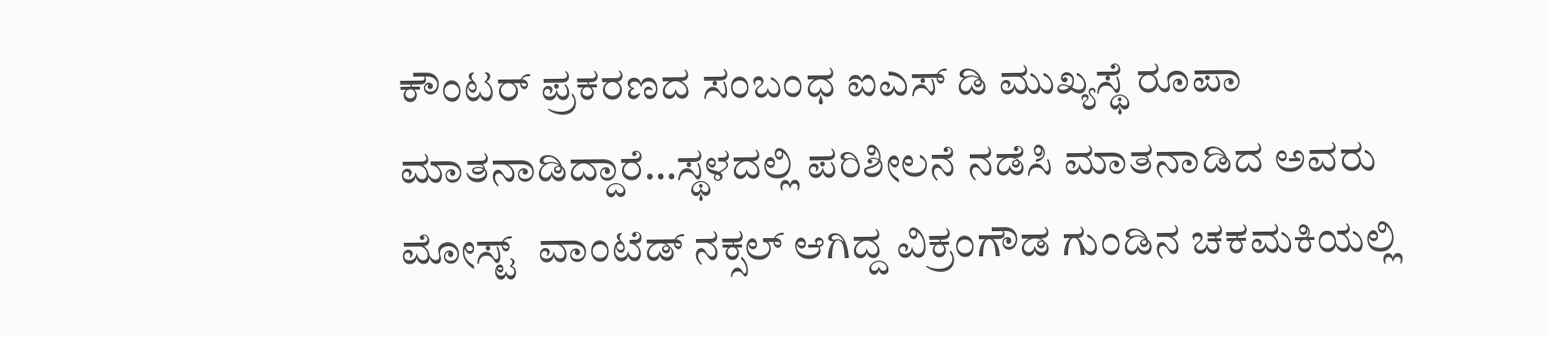ಕೌಂಟರ್ ಪ್ರಕರಣದ ಸಂಬಂಧ ಐಎಸ್ ಡಿ ಮುಖ್ಯಸ್ಥೆ ರೂಪಾ ಮಾತನಾಡಿದ್ದಾರೆ…ಸ್ಥಳದಲ್ಲಿ ಪರಿಶೀಲನೆ ನಡೆಸಿ ಮಾತನಾಡಿದ ಅವರು ಮೋಸ್ಟ್  ವಾಂಟೆಡ್ ನಕ್ಸಲ್ ಆಗಿದ್ದ ವಿಕ್ರಂಗೌಡ ಗುಂಡಿನ ಚಕಮಕಿಯಲ್ಲಿ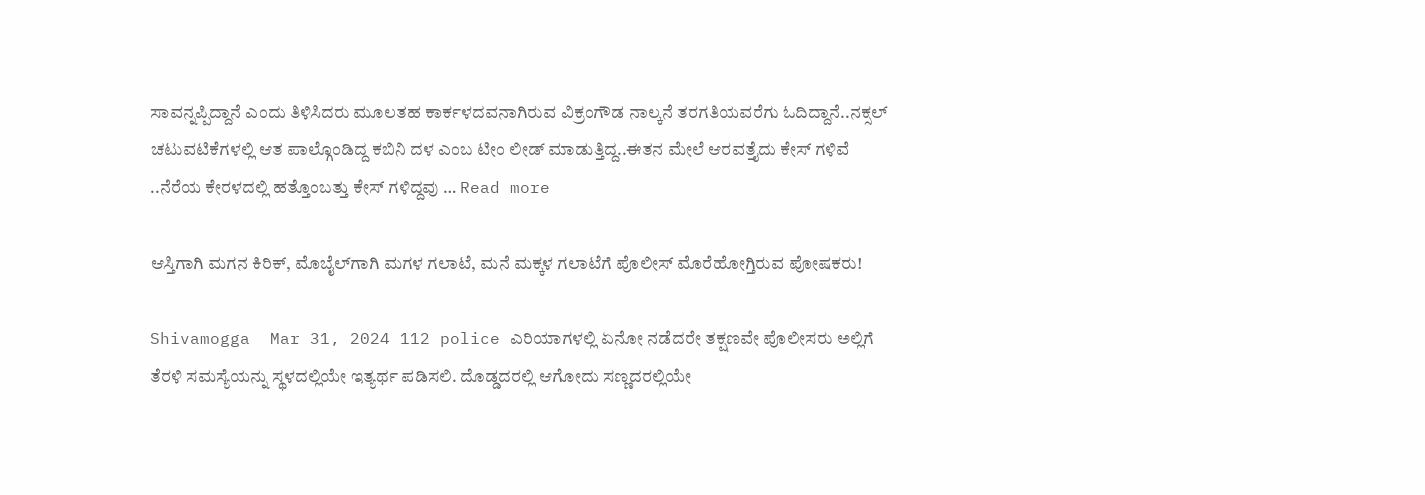ಸಾವನ್ನಪ್ಪಿದ್ದಾನೆ ಎಂದು ತಿಳಿಸಿದರು ಮೂಲತಹ ಕಾರ್ಕಳದವನಾಗಿರುವ ವಿಕ್ರಂಗೌಡ ನಾಲ್ಕನೆ ತರಗತಿಯವರೆಗು ಓದಿದ್ದಾನೆ..ನಕ್ಸಲ್ ಚಟುವಟಿಕೆಗಳಲ್ಲಿ ಆತ ಪಾಲ್ಗೊಂಡಿದ್ದ ಕಬಿನಿ ದಳ ಎಂಬ ಟೀಂ ಲೀಡ್ ಮಾಡುತ್ತಿದ್ದ..ಈತನ ಮೇಲೆ ಆರವತ್ತೈದು ಕೇಸ್ ಗಳಿವೆ ..ನೆರೆಯ ಕೇರಳದಲ್ಲಿ ಹತ್ತೊಂಬತ್ತು ಕೇಸ್ ಗಳಿದ್ದವು … Read more

ಆಸ್ತಿಗಾಗಿ ಮಗನ ಕಿರಿಕ್‌, ಮೊಬೈಲ್‌ಗಾಗಿ ಮಗಳ ಗಲಾಟೆ, ಮನೆ ಮಕ್ಕಳ ಗಲಾಟೆಗೆ ಪೊಲೀಸ್‌ ಮೊರೆಹೋಗ್ತಿರುವ ಪೋಷಕರು!

Shivamogga  Mar 31, 2024 112 police ಎರಿಯಾಗಳಲ್ಲಿ ಏನೋ ನಡೆದರೇ ತಕ್ಷಣವೇ ಪೊಲೀಸರು ಅಲ್ಲಿಗೆ ತೆರಳಿ ಸಮಸ್ಯೆಯನ್ನು ಸ್ಥಳದಲ್ಲಿಯೇ ಇತ್ಯರ್ಥ ಪಡಿಸಲಿ. ದೊಡ್ಡದರಲ್ಲಿ ಆಗೋದು ಸಣ್ಣದರಲ್ಲಿಯೇ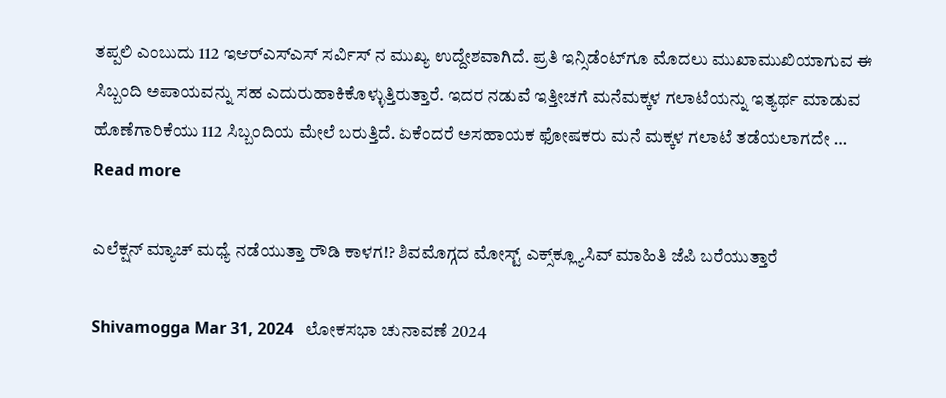ತಪ್ಪಲಿ ಎಂಬುದು 112 ಇಆರ್‌ಎಸ್‌ಎಸ್‌ ಸರ್ವಿಸ್‌ ನ ಮುಖ್ಯ ಉದ್ದೇಶವಾಗಿದೆ. ಪ್ರತಿ ಇನ್ಸಿಡೆಂಟ್‌ಗೂ ಮೊದಲು ಮುಖಾಮುಖಿಯಾಗುವ ಈ ಸಿಬ್ಬಂದಿ ಅಪಾಯವನ್ನು ಸಹ ಎದುರುಹಾಕಿಕೊಳ್ಳುತ್ತಿರುತ್ತಾರೆ. ಇದರ ನಡುವೆ ಇತ್ತೀಚಗೆ ಮನೆಮಕ್ಕಳ ಗಲಾಟೆಯನ್ನು ಇತ್ಯರ್ಥ ಮಾಡುವ ಹೊಣೆಗಾರಿಕೆಯು 112 ಸಿಬ್ಬಂದಿಯ ಮೇಲೆ ಬರುತ್ತಿದೆ. ಏಕೆಂದರೆ ಅಸಹಾಯಕ ಫೋಷಕರು ಮನೆ ಮಕ್ಕಳ ಗಲಾಟೆ ತಡೆಯಲಾಗದೇ … Read more

ಎಲೆಕ್ಷನ್‌ ಮ್ಯಾಚ್‌ ಮಧ್ಯೆ ನಡೆಯುತ್ತಾ ರೌಡಿ ಕಾಳಗ!? ಶಿವಮೊಗ್ಗದ ಮೋಸ್ಟ್‌ ಎಕ್ಸ್‌ಕ್ಲ್ಯೂಸಿವ್‌ ಮಾಹಿತಿ ಜೆಪಿ ಬರೆಯುತ್ತಾರೆ

Shivamogga Mar 31, 2024   ಲೋಕಸಭಾ ಚುನಾವಣೆ 2024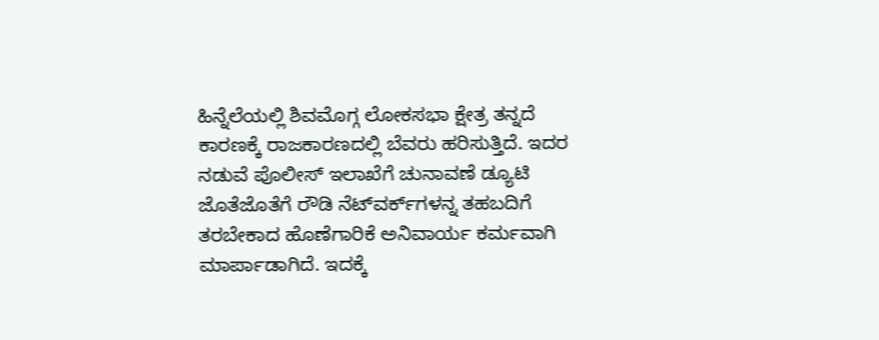ಹಿನ್ನೆಲೆಯಲ್ಲಿ ಶಿವಮೊಗ್ಗ ಲೋಕಸಭಾ ಕ್ಷೇತ್ರ ತನ್ನದೆ ಕಾರಣಕ್ಕೆ ರಾಜಕಾರಣದಲ್ಲಿ ಬೆವರು ಹರಿಸುತ್ತಿದೆ. ಇದರ ನಡುವೆ ಪೊಲೀಸ್‌ ಇಲಾಖೆಗೆ ಚುನಾವಣೆ ಡ್ಯೂಟಿ ಜೊತೆಜೊತೆಗೆ ರೌಡಿ ನೆಟ್‌ವರ್ಕ್‌ಗಳನ್ನ ತಹಬದಿಗೆ ತರಬೇಕಾದ ಹೊಣೆಗಾರಿಕೆ ಅನಿವಾರ್ಯ ಕರ್ಮವಾಗಿ ಮಾರ್ಪಾಡಾಗಿದೆ. ಇದಕ್ಕೆ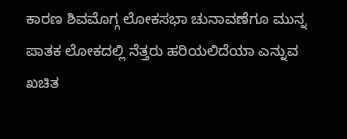ಕಾರಣ ಶಿವಮೊಗ್ಗ ಲೋಕಸಭಾ ಚುನಾವಣೆಗೂ ಮುನ್ನ ಪಾತಕ ಲೋಕದಲ್ಲಿ ನೆತ್ತರು ಹರಿಯಲಿದೆಯಾ ಎನ್ನುವ ಖಚಿತ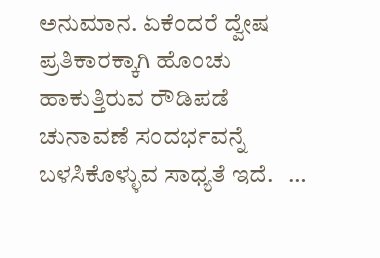ಅನುಮಾನ. ಏಕೆಂದರೆ ದ್ವೇಷ ಪ್ರತಿಕಾರಕ್ಕಾಗಿ ಹೊಂಚು ಹಾಕುತ್ತಿರುವ ರೌಡಿಪಡೆ ಚುನಾವಣೆ ಸಂದರ್ಭವನ್ನೆ ಬಳಸಿಕೊಳ್ಳುವ ಸಾಧ್ಯತೆ ಇದೆ.   …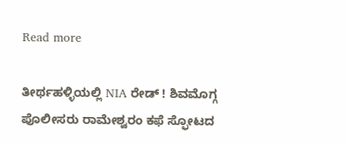Read more

ತೀರ್ಥಹಳ್ಳಿಯಲ್ಲಿ NIA ರೇಡ್‌ ! ಶಿವಮೊಗ್ಗ ಪೊಲೀಸರು ರಾಮೇಶ್ವರಂ ಕಫೆ ಸ್ಫೋಟದ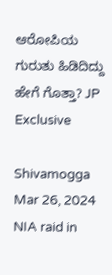ಆರೋಪಿಯ ಗುರುತು ಹಿಡಿದಿದ್ದು ಹೇಗೆ ಗೊತ್ತಾ? JP Exclusive

Shivamogga  Mar 26, 2024  NIA raid in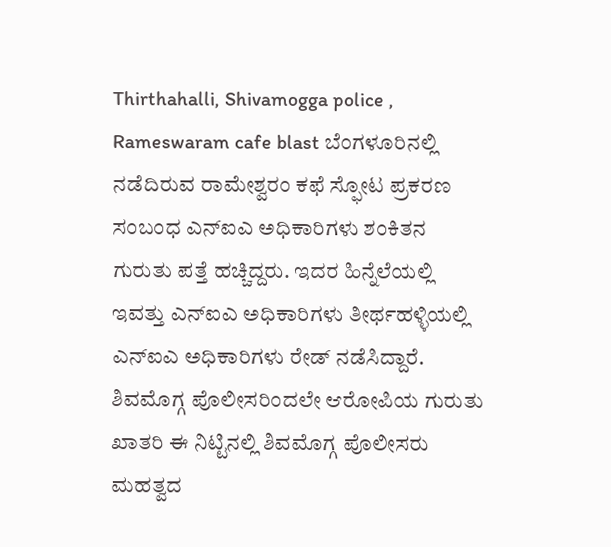Thirthahalli, Shivamogga police , Rameswaram cafe blast ಬೆಂಗಳೂರಿನಲ್ಲಿ ನಡೆದಿರುವ ರಾಮೇಶ್ವರಂ ಕಫೆ ಸ್ಫೋಟ ಪ್ರಕರಣ ಸಂಬಂಧ ಎನ್‌ಐಎ ಅಧಿಕಾರಿಗಳು ಶಂಕಿತನ ಗುರುತು ಪತ್ತೆ ಹಚ್ಚಿದ್ದರು. ಇದರ ಹಿನ್ನೆಲೆಯಲ್ಲಿ ಇವತ್ತು ಎನ್‌ಐಎ ಅಧಿಕಾರಿಗಳು ತೀರ್ಥಹಳ್ಳಿಯಲ್ಲಿ ಎನ್‌ಐಎ ಅಧಿಕಾರಿಗಳು ರೇಡ್‌ ನಡೆಸಿದ್ದಾರೆ.  ಶಿವಮೊಗ್ಗ ಪೊಲೀಸರಿಂದಲೇ ಆರೋಪಿಯ ಗುರುತು ಖಾತರಿ ಈ ನಿಟ್ಟಿನಲ್ಲಿ ಶಿವಮೊಗ್ಗ ಪೊಲೀಸರು ಮಹತ್ವದ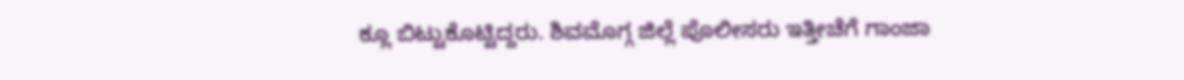ಕ್ಲೂ ಬಿಟ್ಟುಕೊಟ್ಟಿದ್ದರು. ಶಿವಮೊಗ್ಗ ಜಿಲ್ಲೆ ಪೊಲೀಸರು ಇತ್ತೀಚೆಗೆ ಗಾಂಜಾ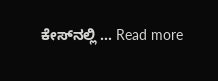ಕೇಸ್‌ನಲ್ಲಿ … Read more